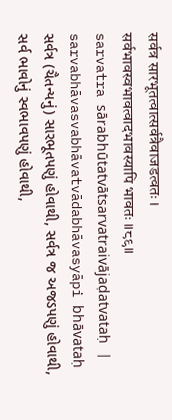सर्वत्र सारभूतत्वात्सर्वत्रैवाजडत्वतः ।
सर्वभावस्वभावत्वादभावस्यापि भावतः ॥८९॥
sarvatra sārabhūtatvātsarvatraivājaḍatvataḥ |
sarvabhāvasvabhāvatvādabhāvasyāpi bhāvataḥ
સર્વત્ર (ચૈતન્યનું) સારભૂતપણું હોવાથી, સર્વત્ર જ અજડપણું હોવાથી, સર્વ ભાવોનું સ્વભાવપણું હોવાથી,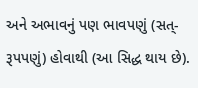અને અભાવનું પણ ભાવપણું (સત્-રૂપપણું) હોવાથી (આ સિદ્ધ થાય છે).